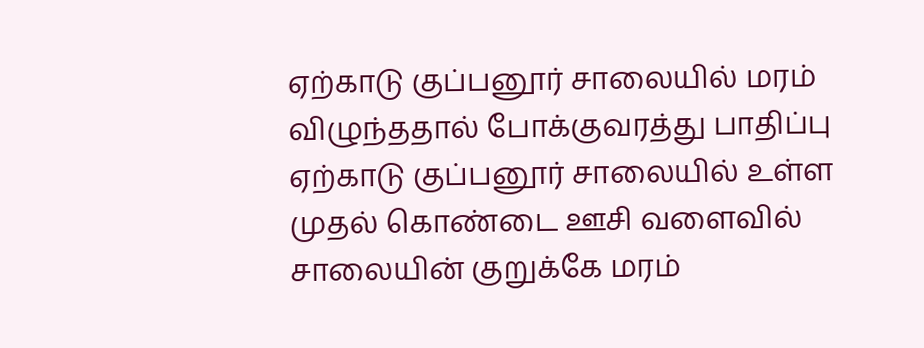ஏற்காடு குப்பனூர் சாலையில் மரம் விழுந்ததால் போக்குவரத்து பாதிப்பு
ஏற்காடு குப்பனூர் சாலையில் உள்ள முதல் கொண்டை ஊசி வளைவில் சாலையின் குறுக்கே மரம்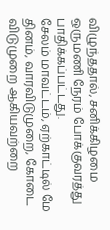விழுந்ததால், சனிக்கிழமை ஒருமணி நேரம் போக்குவரத்து பாதிக்கப்பட்டது.
சேலம் மாவட்டம், ஏற்காட்டில் மே தினம், வாரவிடுமுறை, கோடை விடுமுறை ஆகியவற்றை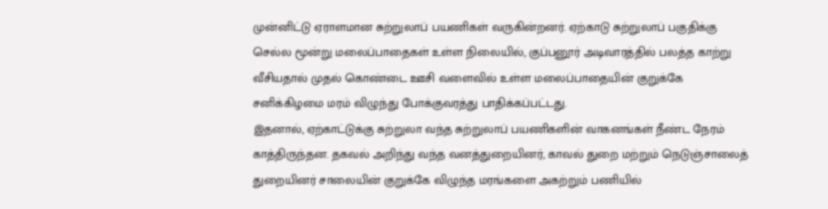முன்னிட்டு ஏராளமான சுற்றுலாப் பயணிகள் வருகின்றனர். ஏற்காடு சுற்றுலாப் பகுதிக்கு செல்ல மூன்று மலைப்பாதைகள் உள்ள நிலையில், குப்பனூர் அடிவாரத்தில் பலத்த காற்று வீசியதால் முதல் கொண்டை ஊசி வளைவில் உள்ள மலைப்பாதையின் குறுக்கே சனிக்கிழமை மரம் விழுந்து போக்குவரத்து பாதிக்கப்பட்டது.
இதனால், ஏற்காட்டுக்கு சுற்றுலா வந்த சுற்றுலாப் பயணிகளின் வாகனங்கள் நீண்ட நேரம் காத்திருந்தன. தகவல் அறிந்து வந்த வனத்துறையினர், காவல் துறை மற்றும் நெடுஞ்சாலைத் துறையினர் சாலையின் குறுக்கே விழுந்த மரங்களை அகற்றும் பணியில்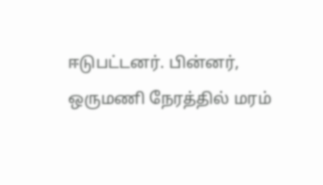ஈடுபட்டனர். பின்னர், ஒருமணி நேரத்தில் மரம்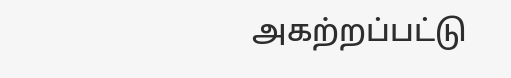அகற்றப்பட்டு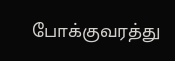போக்குவரத்து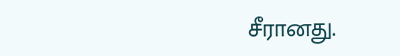சீரானது.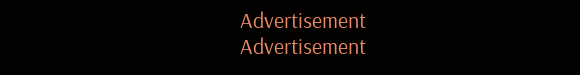Advertisement
Advertisement